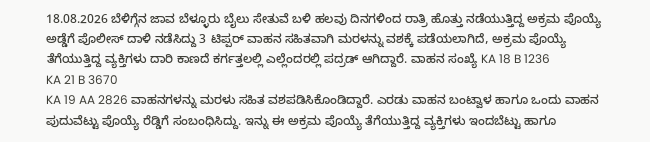18.08.2026 ಬೆಳಿಗ್ಗೆನ ಜಾವ ಬೆಳ್ಳೂರು ಬೈಲು ಸೇತುವೆ ಬಳಿ ಹಲವು ದಿನಗಳಿಂದ ರಾತ್ರಿ ಹೊತ್ತು ನಡೆಯುತ್ತಿದ್ದ ಅಕ್ರಮ ಪೊಯ್ಯೆ ಅಡ್ಡೆಗೆ ಪೊಲೀಸ್ ದಾಳಿ ನಡೆಸಿದ್ದು 3 ಟಿಪ್ಪರ್ ವಾಹನ ಸಹಿತವಾಗಿ ಮರಳನ್ನು ವಶಕ್ಕೆ ಪಡೆಯಲಾಗಿದೆ, ಅಕ್ರಮ ಪೊಯ್ಯೆ ತೆಗೆಯುತ್ತಿದ್ದ ವ್ಯಕ್ತಿಗಳು ದಾರಿ ಕಾಣದೆ ಕರ್ಗತ್ತಲಲ್ಲಿ ಎಲ್ಲೆಂದರಲ್ಲಿ ಪದ್ರಡ್ ಆಗಿದ್ದಾರೆ. ವಾಹನ ಸಂಖ್ಯೆ KA 18 B 1236
KA 21 B 3670
KA 19 AA 2826 ವಾಹನಗಳನ್ನು ಮರಳು ಸಹಿತ ವಶಪಡಿಸಿಕೊಂಡಿದ್ದಾರೆ. ಎರಡು ವಾಹನ ಬಂಟ್ವಾಳ ಹಾಗೂ ಒಂದು ವಾಹನ ಪುದುವೆಟ್ಟು ಪೊಯ್ಯೆ ರೆಡ್ಡಿಗೆ ಸಂಬಂಧಿಸಿದ್ದು. ಇನ್ನು ಈ ಅಕ್ರಮ ಪೊಯ್ಯೆ ತೆಗೆಯುತ್ತಿದ್ದ ವ್ಯಕ್ತಿಗಳು ಇಂದಬೆಟ್ಟು ಹಾಗೂ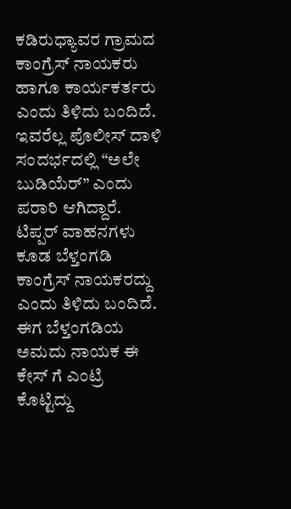ಕಡಿರುಧ್ಯಾವರ ಗ್ರಾಮದ ಕಾಂಗ್ರೆಸ್ ನಾಯಕರು ಹಾಗೂ ಕಾರ್ಯಕರ್ತರು ಎಂದು ತಿಳಿದು ಬಂದಿದೆ. ಇವರೆಲ್ಲ ಪೊಲೀಸ್ ದಾಳಿ ಸಂದರ್ಭದಲ್ಲಿ “ಅಲೇ ಬುಡಿಯೆರ್” ಎಂದು ಪರಾರಿ ಆಗಿದ್ದಾರೆ. ಟಿಪ್ಪರ್ ವಾಹನಗಳು ಕೂಡ ಬೆಳ್ತಂಗಡಿ ಕಾಂಗ್ರೆಸ್ ನಾಯಕರದ್ದು ಎಂದು ತಿಳಿದು ಬಂದಿದೆ. ಈಗ ಬೆಳ್ತಂಗಡಿಯ ಅಮದು ನಾಯಕ ಈ ಕೇಸ್ ಗೆ ಎಂಟ್ರಿ ಕೊಟ್ಟಿದ್ದು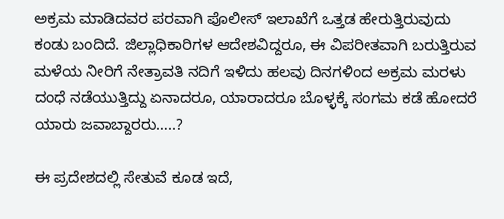ಅಕ್ರಮ ಮಾಡಿದವರ ಪರವಾಗಿ ಪೊಲೀಸ್ ಇಲಾಖೆಗೆ ಒತ್ತಡ ಹೇರುತ್ತಿರುವುದು ಕಂಡು ಬಂದಿದೆ. ಜಿಲ್ಲಾಧಿಕಾರಿಗಳ ಆದೇಶವಿದ್ದರೂ, ಈ ವಿಪರೀತವಾಗಿ ಬರುತ್ತಿರುವ ಮಳೆಯ ನೀರಿಗೆ ನೇತ್ರಾವತಿ ನದಿಗೆ ಇಳಿದು ಹಲವು ದಿನಗಳಿಂದ ಅಕ್ರಮ ಮರಳು ದಂಧೆ ನಡೆಯುತ್ತಿದ್ದು ಏನಾದರೂ, ಯಾರಾದರೂ ಬೊಳ್ಳಕ್ಕೆ ಸಂಗಮ ಕಡೆ ಹೋದರೆ ಯಾರು ಜವಾಬ್ದಾರರು…..?

ಈ ಪ್ರದೇಶದಲ್ಲಿ ಸೇತುವೆ ಕೂಡ ಇದೆ,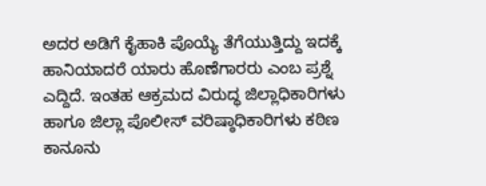ಅದರ ಅಡಿಗೆ ಕೈಹಾಕಿ ಪೊಯ್ಯೆ ತೆಗೆಯುತ್ತಿದ್ದು ಇದಕ್ಕೆ ಹಾನಿಯಾದರೆ ಯಾರು ಹೊಣೆಗಾರರು ಎಂಬ ಪ್ರಶ್ನೆ ಎದ್ದಿದೆ. ಇಂತಹ ಆಕ್ರಮದ ವಿರುದ್ಧ ಜಿಲ್ಲಾಧಿಕಾರಿಗಳು ಹಾಗೂ ಜಿಲ್ಲಾ ಪೊಲೀಸ್ ವರಿಷ್ಠಾಧಿಕಾರಿಗಳು ಕಠಿಣ ಕಾನೂನು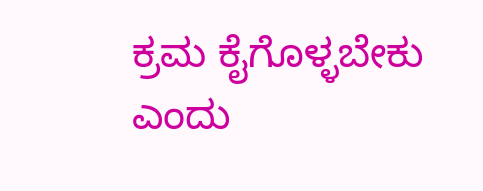ಕ್ರಮ ಕೈಗೊಳ್ಳಬೇಕು ಎಂದು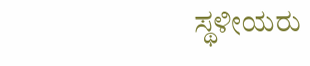ಸ್ಥಳೀಯರು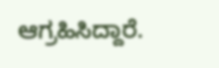ಆಗ್ರಹಿಸಿದ್ದಾರೆ.